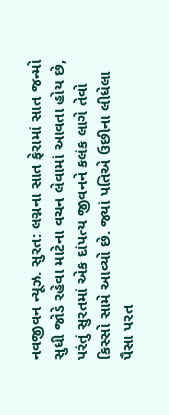નવજીવન ન્યૂઝ. સુરત: લગ્નના સાત ફેરામાં સાત જન્મો સુધી જોડે રહેવા માટેના વચન લેવામાં આવતા હોય છે, પરંતું સુરતમાં એક દાંપત્ય જીવનને કલંક લાગે તેવો કિસ્સો સામે આવ્યો છે. જ્યાં પતિએ ઉછીના લીધેલા પૈસા પરત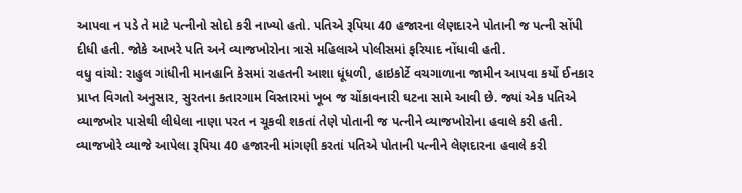આપવા ન પડે તે માટે પત્નીનો સોદો કરી નાખ્યો હતો. પતિએ રૂપિયા 40 હજારના લેણદારને પોતાની જ પત્ની સોંપી દીધી હતી. જોકે આખરે પતિ અને વ્યાજખોરોના ત્રાસે મહિલાએ પોલીસમાં ફરિયાદ નોંધાવી હતી.
વધુ વાંચો: રાહુલ ગાંધીની માનહાનિ કેસમાં રાહતની આશા ધૂંધળી, હાઇકોર્ટે વચગાળાના જામીન આપવા કર્યો ઈનકાર
પ્રાપ્ત વિગતો અનુસાર, સુરતના કતારગામ વિસ્તારમાં ખૂબ જ ચોંકાવનારી ઘટના સામે આવી છે. જ્યાં એક પતિએ વ્યાજખોર પાસેથી લીધેલા નાણા પરત ન ચૂકવી શકતાં તેણે પોતાની જ પત્નીને વ્યાજખોરોના હવાલે કરી હતી. વ્યાજખોરે વ્યાજે આપેલા રૂપિયા 40 હજારની માંગણી કરતાં પતિએ પોતાની પત્નીને લેણદારના હવાલે કરી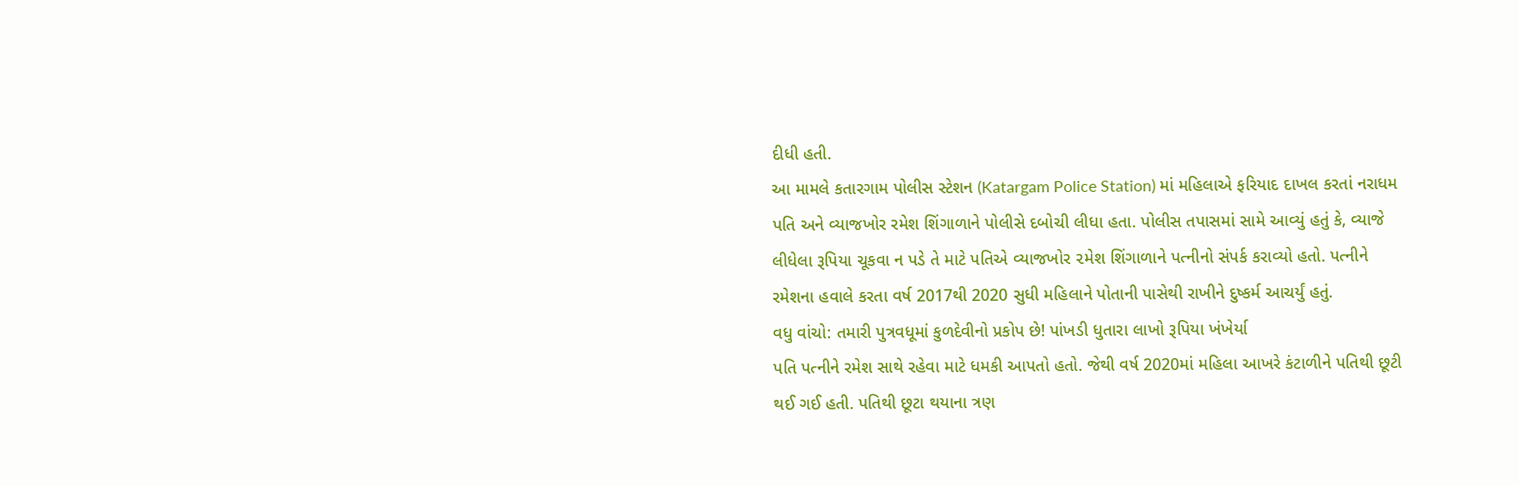દીધી હતી.
આ મામલે કતારગામ પોલીસ સ્ટેશન (Katargam Police Station) માં મહિલાએ ફરિયાદ દાખલ કરતાં નરાધમ પતિ અને વ્યાજખોર રમેશ શિંગાળાને પોલીસે દબોચી લીધા હતા. પોલીસ તપાસમાં સામે આવ્યું હતું કે, વ્યાજે લીધેલા રૂપિયા ચૂકવા ન પડે તે માટે પતિએ વ્યાજખોર ૨મેશ શિંગાળાને પત્નીનો સંપર્ક કરાવ્યો હતો. પત્નીને રમેશના હવાલે કરતા વર્ષ 2017થી 2020 સુધી મહિલાને પોતાની પાસેથી રાખીને દુષ્કર્મ આચર્યું હતું.
વધુ વાંચો: તમારી પુત્રવધૂમાં કુળદેવીનો પ્રકોપ છે! પાંખડી ધુતારા લાખો રૂપિયા ખંખેર્યા
પતિ પત્નીને રમેશ સાથે રહેવા માટે ધમકી આપતો હતો. જેથી વર્ષ 2020માં મહિલા આખરે કંટાળીને પતિથી છૂટી થઈ ગઈ હતી. પતિથી છૂટા થયાના ત્રણ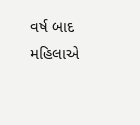વર્ષ બાદ મહિલાએ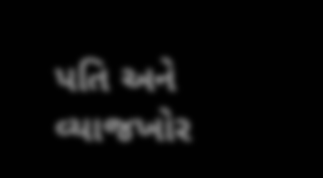પતિ અને વ્યાજખોર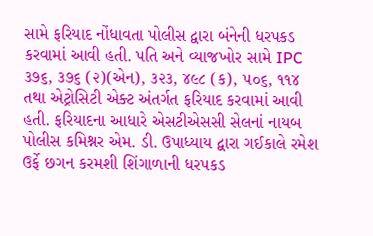સામે ફરિયાદ નોંધાવતા પોલીસ દ્વારા બંનેની ધરપકડ કરવામાં આવી હતી. પતિ અને વ્યાજખોર સામે IPC ૩૭૬, ૩૭૬ (૨)(એન), ૩૨૩, ૪૯૮ (ક), ૫૦૬, ૧૧૪ તથા એટ્રોસિટી એક્ટ અંતર્ગત ફરિયાદ કરવામાં આવી હતી. ફરિયાદના આધારે એસટીએસસી સેલનાં નાયબ પોલીસ કમિશ્નર એમ. ડી. ઉપાધ્યાય દ્વારા ગઈકાલે રમેશ ઉર્ફે છગન કરમશી શિંગાળાની ધરપકડ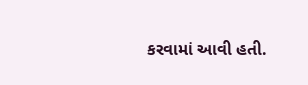કરવામાં આવી હતી.